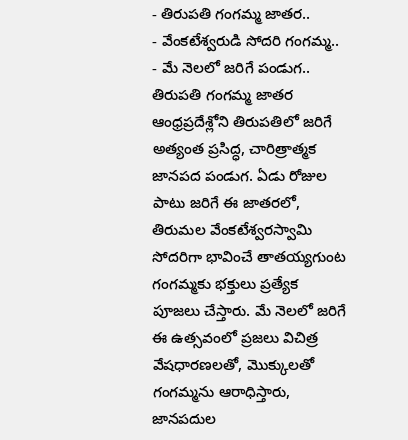- తిరుపతి గంగమ్మ జాతర..
- వేంకటేశ్వరుడి సోదరి గంగమ్మ..
- మే నెలలో జరిగే పండుగ..
తిరుపతి గంగమ్మ జాతర ఆంధ్రప్రదేశ్లోని తిరుపతిలో జరిగే అత్యంత ప్రసిద్ధ, చారిత్రాత్మక జానపద పండుగ. ఏడు రోజుల పాటు జరిగే ఈ జాతరలో, తిరుమల వేంకటేశ్వరస్వామి సోదరిగా భావించే తాతయ్యగుంట గంగమ్మకు భక్తులు ప్రత్యేక పూజలు చేస్తారు. మే నెలలో జరిగే ఈ ఉత్సవంలో ప్రజలు విచిత్ర వేషధారణలతో, మొక్కులతో గంగమ్మను ఆరాధిస్తారు, జానపదుల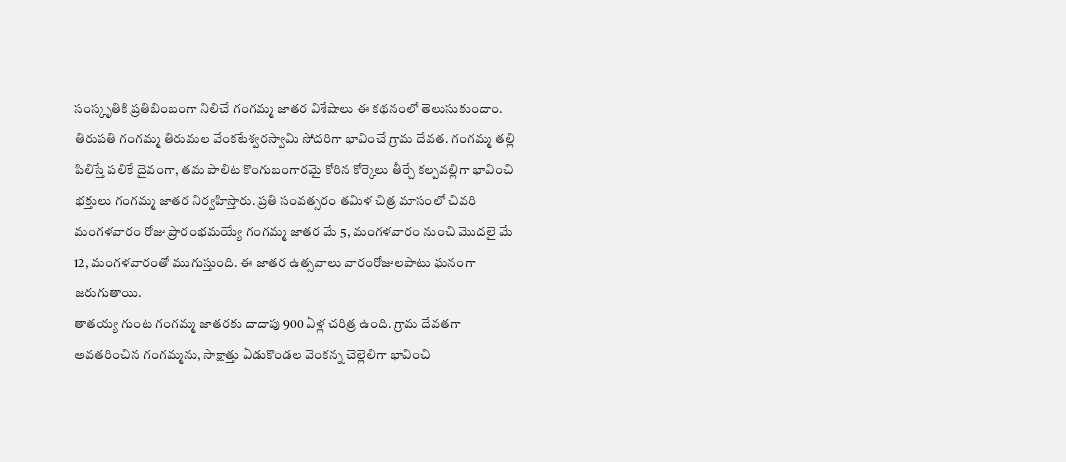సంస్కృతికి ప్రతిబింబంగా నిలిచే గంగమ్మ జాతర విశేషాలు ఈ కథనంలో తెలుసుకుందాం.
తిరుపతి గంగమ్మ తిరుమల వేంకటేశ్వరస్వామి సోదరిగా భావించే గ్రామ దేవత. గంగమ్మ తల్లి పిలిస్తే పలికే దైవంగా, తమ పాలిట కొంగుబంగారమై కోరిన కోర్కెలు తీర్చే కల్పవల్లిగా భావించి భక్తులు గంగమ్మ జాతర నిర్వహిస్తారు. ప్రతి సంవత్సరం తమిళ చిత్ర మాసంలో చివరి మంగళవారం రోజు ప్రారంభమయ్యే గంగమ్మ జాతర మే 5, మంగళవారం నుంచి మొదలై మే 12, మంగళవారంతో ముగుస్తుంది. ఈ జాతర ఉత్సవాలు వారంరోజులపాటు ఘనంగా జరుగుతాయి.
తాతయ్య గుంట గంగమ్మ జాతరకు దాదాపు 900 ఏళ్ల చరిత్ర ఉంది. గ్రామ దేవతగా అవతరించిన గంగమ్మను, సాక్షాత్తు ఏడుకొండల వెంకన్న చెల్లెలిగా భావించి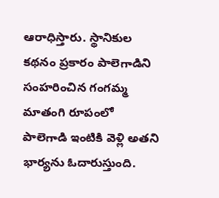ఆరాధిస్తారు. స్థానికుల కథనం ప్రకారం పాలెగాడిని సంహరించిన గంగమ్మ మాతంగి రూపంలో పాలెగాడి ఇంటికి వెళ్లి అతని భార్యను ఓదారుస్తుంది.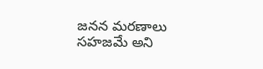జనన మరణాలు సహజమే అని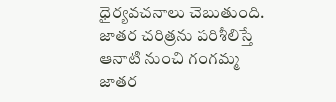ధైర్యవచనాలు చెబుతుంది. జాతర చరిత్రను పరిశీలిస్తే ఆనాటి నుంచి గంగమ్మ జాతర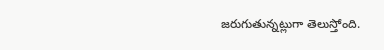జరుగుతున్నట్లుగా తెలుస్తోంది.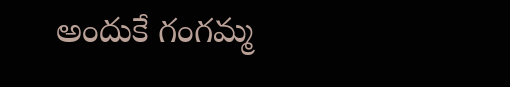అందుకే గంగమ్మ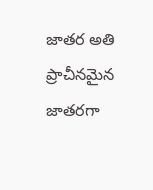జాతర అతి ప్రాచీనమైన జాతరగా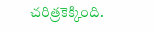చరిత్రకెక్కింది.